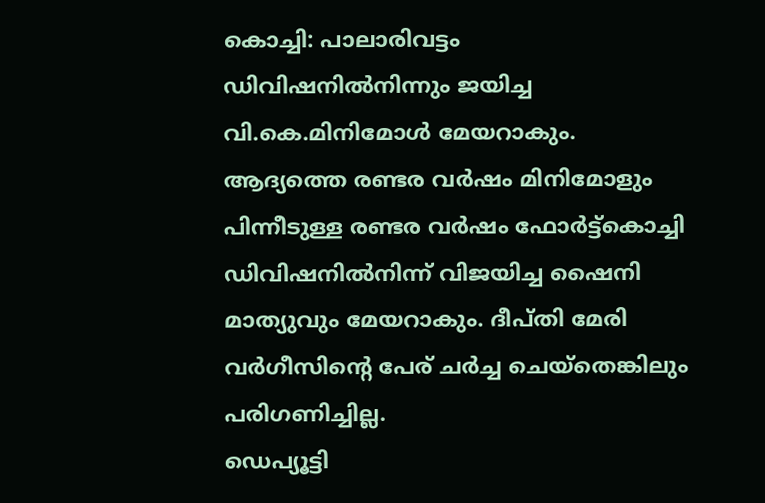കൊച്ചി: പാലാരിവട്ടം ഡിവിഷനിൽനിന്നും ജയിച്ച വി.കെ.മിനിമോൾ മേയറാകും. ആദ്യത്തെ രണ്ടര വർഷം മിനിമോളും പിന്നീടുള്ള രണ്ടര വർഷം ഫോർട്ട്കൊച്ചി ഡിവിഷനിൽനിന്ന് വിജയിച്ച ഷൈനി മാത്യുവും മേയറാകും. ദീപ്തി മേരി വർഗീസിന്റെ പേര് ചർച്ച ചെയ്തെങ്കിലും പരിഗണിച്ചില്ല.
ഡെപ്യൂട്ടി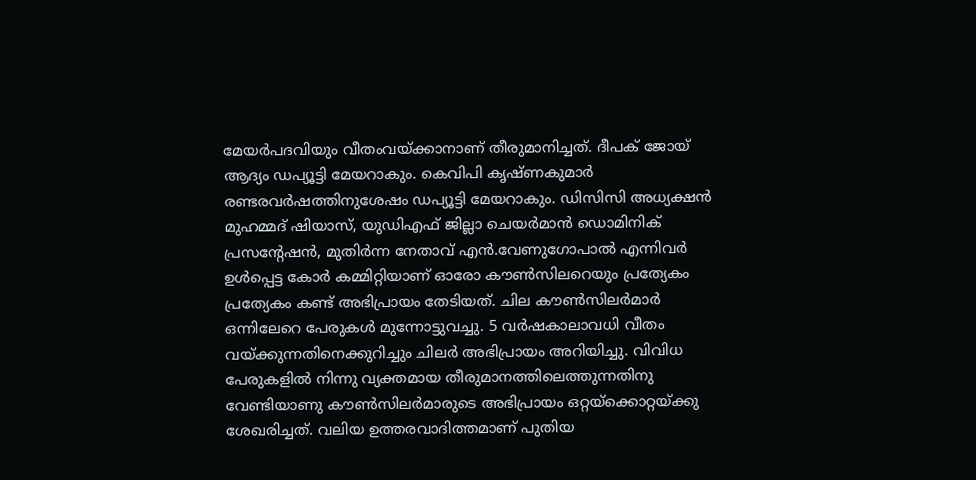മേയർപദവിയും വീതംവയ്ക്കാനാണ് തീരുമാനിച്ചത്. ദീപക് ജോയ് ആദ്യം ഡപ്യൂട്ടി മേയറാകും. കെവിപി കൃഷ്ണകുമാർ രണ്ടരവർഷത്തിനുശേഷം ഡപ്യൂട്ടി മേയറാകും. ഡിസിസി അധ്യക്ഷൻ മുഹമ്മദ് ഷിയാസ്, യുഡിഎഫ് ജില്ലാ ചെയർമാൻ ഡൊമിനിക് പ്രസന്റേഷൻ, മുതിർന്ന നേതാവ് എൻ.വേണുഗോപാൽ എന്നിവർ ഉൾപ്പെട്ട കോർ കമ്മിറ്റിയാണ് ഓരോ കൗൺസിലറെയും പ്രത്യേകം പ്രത്യേകം കണ്ട് അഭിപ്രായം തേടിയത്. ചില കൗൺസിലർമാർ ഒന്നിലേറെ പേരുകൾ മുന്നോട്ടുവച്ചു. 5 വർഷകാലാവധി വീതം വയ്ക്കുന്നതിനെക്കുറിച്ചും ചിലർ അഭിപ്രായം അറിയിച്ചു. വിവിധ പേരുകളിൽ നിന്നു വ്യക്തമായ തീരുമാനത്തിലെത്തുന്നതിനു വേണ്ടിയാണു കൗൺസിലർമാരുടെ അഭിപ്രായം ഒറ്റയ്ക്കൊറ്റയ്ക്കു ശേഖരിച്ചത്. വലിയ ഉത്തരവാദിത്തമാണ് പുതിയ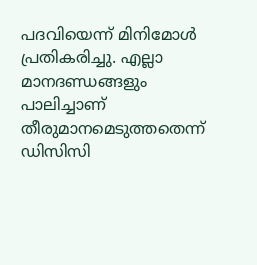പദവിയെന്ന് മിനിമോൾ പ്രതികരിച്ചു. എല്ലാ മാനദണ്ഡങ്ങളും പാലിച്ചാണ് തീരുമാനമെടുത്തതെന്ന് ഡിസിസി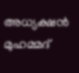അധ്യക്ഷൻ മുഹമ്മദ്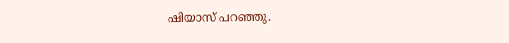ഷിയാസ് പറഞ്ഞു.